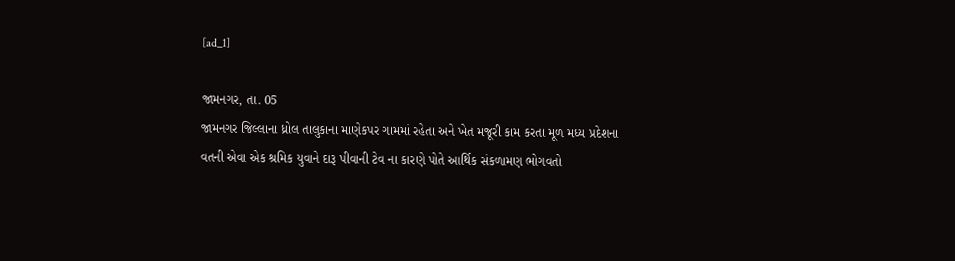[ad_1]

જામનગર, તા. 05
જામનગર જિલ્લાના ધ્રોલ તાલુકાના માણેકપર ગામમાં રહેતા અને ખેત મજૂરી કામ કરતા મૂળ મધ્ય પ્રદેશના વતની એવા એક શ્રમિક યુવાને દારૂ પીવાની ટેવ ના કારણે પોતે આર્થિક સંકળામણ ભોગવતો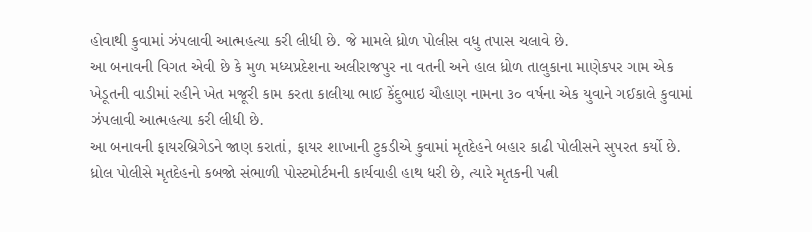હોવાથી કુવામાં ઝંપલાવી આત્મહત્યા કરી લીધી છે. જે મામલે ધ્રોળ પોલીસ વધુ તપાસ ચલાવે છે.
આ બનાવની વિગત એવી છે કે મુળ મધ્યપ્રદેશના અલીરાજપુર ના વતની અને હાલ ધ્રોળ તાલુકાના માણેકપર ગામ એક ખેડૂતની વાડીમાં રહીને ખેત મજૂરી કામ કરતા કાલીયા ભાઈ કેંદુભાઇ ચૌહાણ નામના ૩૦ વર્ષના એક યુવાને ગઈકાલે કુવામાં ઝંપલાવી આત્મહત્યા કરી લીધી છે.
આ બનાવની ફાયરબ્રિગેડને જાણ કરાતાં, ફાયર શાખાની ટુકડીએ કુવામાં મૃતદેહને બહાર કાઢી પોલીસને સુપરત કર્યો છે.
ધ્રોલ પોલીસે મૃતદેહનો કબજો સંભાળી પોસ્ટમોર્ટમની કાર્યવાહી હાથ ધરી છે, ત્યારે મૃતકની પત્ની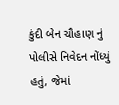કુંદી બેન ચૌહાણ નું પોલીસે નિવેદન નોંધ્યું હતું, જેમાં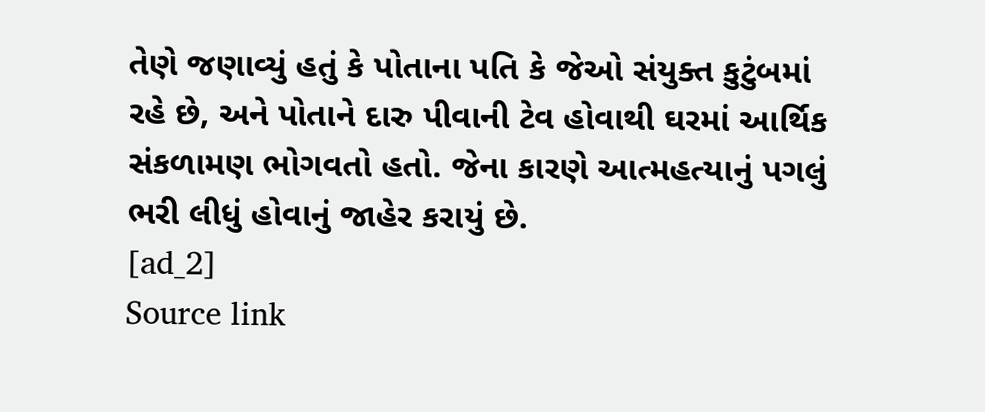તેણે જણાવ્યું હતું કે પોતાના પતિ કે જેઓ સંયુક્ત કુટુંબમાં રહે છે, અને પોતાને દારુ પીવાની ટેવ હોવાથી ઘરમાં આર્થિક સંકળામણ ભોગવતો હતો. જેના કારણે આત્મહત્યાનું પગલું ભરી લીધું હોવાનું જાહેર કરાયું છે.
[ad_2]
Source link